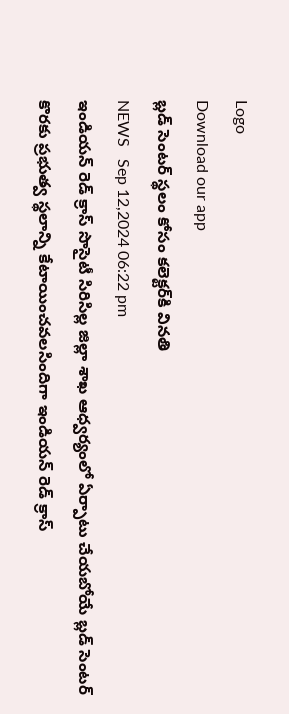Logo
Download our app
బ్లడ్ సెంటర్ స్థలం కోసం కలెక్టర్‌కి వినతి
NEWS   Sep 12,2024 06:22 pm
ఇండియన్ రెడ్ క్రాస్ సొసైటీ సిరిసిల్ల జిల్లా శాఖ ఆధ్వర్యంలో ఏర్పాటు చేయబోయే బ్లడ్ సెంటర్ కొరకు ప్రభుత్వ స్థలాన్ని కేటాయించవలసిందిగా ఇండియన్ రెడ్ క్రాస్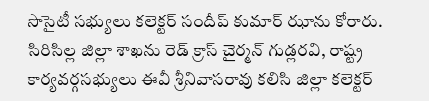సొసైటీ సభ్యులు కలెక్టర్ సందీప్ కుమార్ ఝాను కోరారు. సిరిసిల్ల జిల్లా శాఖను రెడ్ క్రాస్ చైర్మన్ గుడ్లరవి, రాష్ట్ర కార్యవర్గసభ్యులు ఈవీ శ్రీనివాసరావు కలిసి జిల్లా కలెక్టర్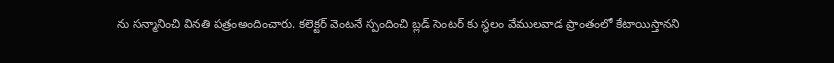ను సన్మానించి వినతి పత్రంఅందించారు. కలెక్టర్ వెంటనే స్పందించి బ్లడ్ సెంటర్ కు స్థలం వేములవాడ ప్రాంతంలో కేటాయిస్తానని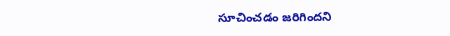సూచించడం జరిగిందని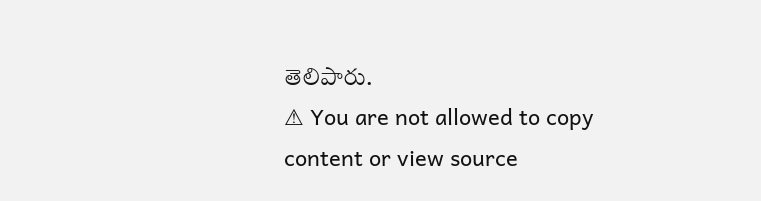తెలిపారు.
⚠ You are not allowed to copy content or view source